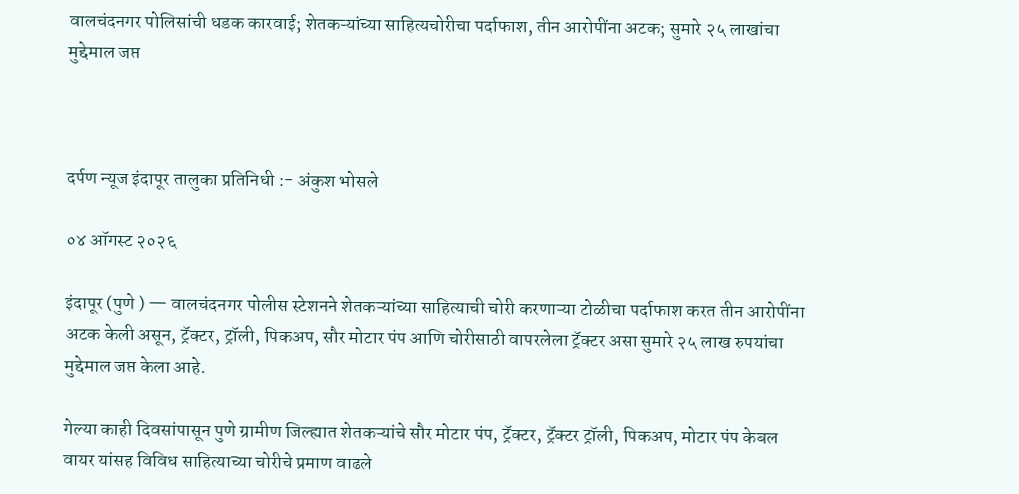वालचंदनगर पोलिसांची धडक कारवाई; शेतकऱ्यांच्या साहित्यचोरीचा पर्दाफाश, तीन आरोपींना अटक; सुमारे २५ लाखांचा मुद्देमाल जप्त



दर्पण न्यूज इंदापूर तालुका प्रतिनिधी :- अंकुश भोसले

०४ ऑगस्ट २०२६

इंदापूर (पुणे ) — वालचंदनगर पोलीस स्टेशनने शेतकऱ्यांच्या साहित्याची चोरी करणाऱ्या टोळीचा पर्दाफाश करत तीन आरोपींना अटक केली असून, ट्रॅक्टर, ट्रॉली, पिकअप, सौर मोटार पंप आणि चोरीसाठी वापरलेला ट्रॅक्टर असा सुमारे २५ लाख रुपयांचा मुद्देमाल जप्त केला आहे.

गेल्या काही दिवसांपासून पुणे ग्रामीण जिल्ह्यात शेतकऱ्यांचे सौर मोटार पंप, ट्रॅक्टर, ट्रॅक्टर ट्रॉली, पिकअप, मोटार पंप केबल वायर यांसह विविध साहित्याच्या चोरीचे प्रमाण वाढले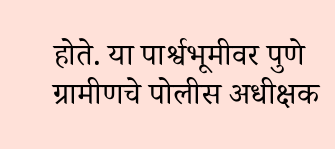होते. या पार्श्वभूमीवर पुणे ग्रामीणचे पोलीस अधीक्षक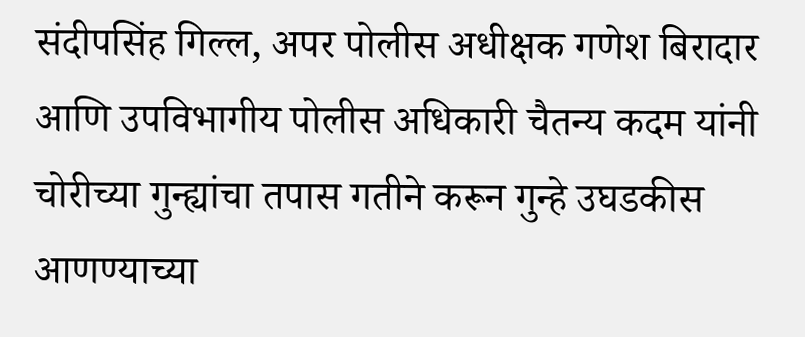संदीपसिंह गिल्ल, अपर पोलीस अधीक्षक गणेश बिरादार आणि उपविभागीय पोलीस अधिकारी चैतन्य कदम यांनी चोरीच्या गुन्ह्यांचा तपास गतीने करून गुन्हे उघडकीस आणण्याच्या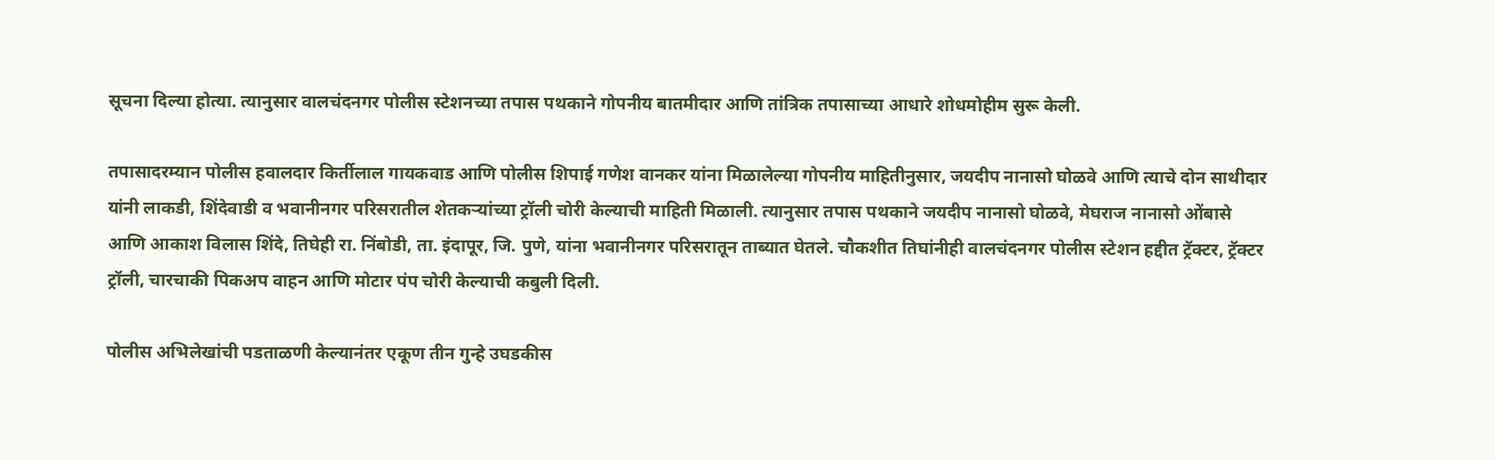सूचना दिल्या होत्या. त्यानुसार वालचंदनगर पोलीस स्टेशनच्या तपास पथकाने गोपनीय बातमीदार आणि तांत्रिक तपासाच्या आधारे शोधमोहीम सुरू केली.

तपासादरम्यान पोलीस हवालदार किर्तीलाल गायकवाड आणि पोलीस शिपाई गणेश वानकर यांना मिळालेल्या गोपनीय माहितीनुसार, जयदीप नानासो घोळवे आणि त्याचे दोन साथीदार यांनी लाकडी, शिंदेवाडी व भवानीनगर परिसरातील शेतकऱ्यांच्या ट्रॉली चोरी केल्याची माहिती मिळाली. त्यानुसार तपास पथकाने जयदीप नानासो घोळवे, मेघराज नानासो ओंबासे आणि आकाश विलास शिंदे, तिघेही रा. निंबोडी, ता. इंदापूर, जि. पुणे, यांना भवानीनगर परिसरातून ताब्यात घेतले. चौकशीत तिघांनीही वालचंदनगर पोलीस स्टेशन हद्दीत ट्रॅक्टर, ट्रॅक्टर ट्रॉली, चारचाकी पिकअप वाहन आणि मोटार पंप चोरी केल्याची कबुली दिली.

पोलीस अभिलेखांची पडताळणी केल्यानंतर एकूण तीन गुन्हे उघडकीस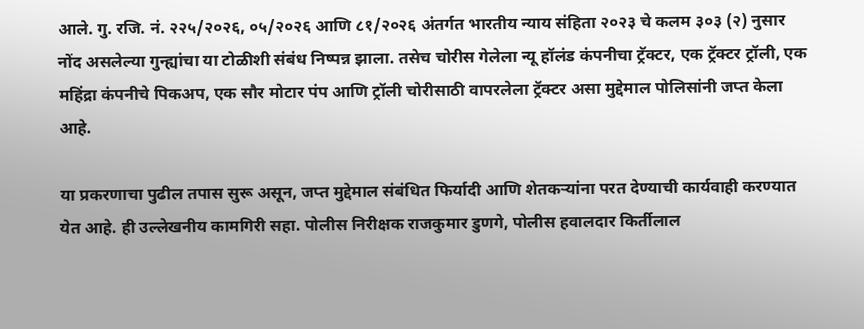आले. गु. रजि. नं. २२५/२०२६, ०५/२०२६ आणि ८१/२०२६ अंतर्गत भारतीय न्याय संहिता २०२३ चे कलम ३०३ (२) नुसार नोंद असलेल्या गुन्ह्यांचा या टोळीशी संबंध निष्पन्न झाला. तसेच चोरीस गेलेला न्यू हॉलंड कंपनीचा ट्रॅक्टर, एक ट्रॅक्टर ट्रॉली, एक महिंद्रा कंपनीचे पिकअप, एक सौर मोटार पंप आणि ट्रॉली चोरीसाठी वापरलेला ट्रॅक्टर असा मुद्देमाल पोलिसांनी जप्त केला आहे.

या प्रकरणाचा पुढील तपास सुरू असून, जप्त मुद्देमाल संबंधित फिर्यादी आणि शेतकऱ्यांना परत देण्याची कार्यवाही करण्यात येत आहे. ही उल्लेखनीय कामगिरी सहा. पोलीस निरीक्षक राजकुमार डुणगे, पोलीस हवालदार किर्तीलाल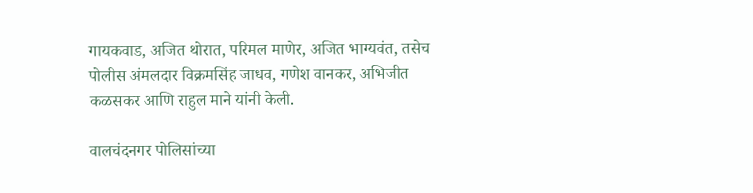गायकवाड, अजित थोरात, परिमल माणेर, अजित भाग्यवंत, तसेच पोलीस अंमलदार विक्रमसिंह जाधव, गणेश वानकर, अभिजीत कळसकर आणि राहुल माने यांनी केली.

वालचंदनगर पोलिसांच्या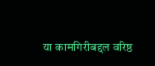या कामगिरीबद्दल वरिष्ठ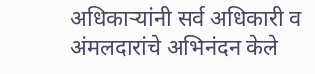अधिकाऱ्यांनी सर्व अधिकारी व अंमलदारांचे अभिनंदन केले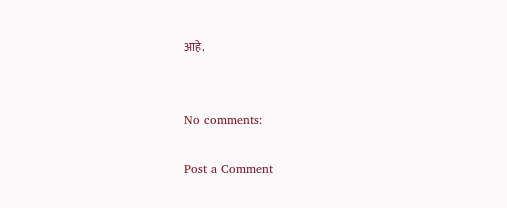आहे.


No comments:

Post a Comment